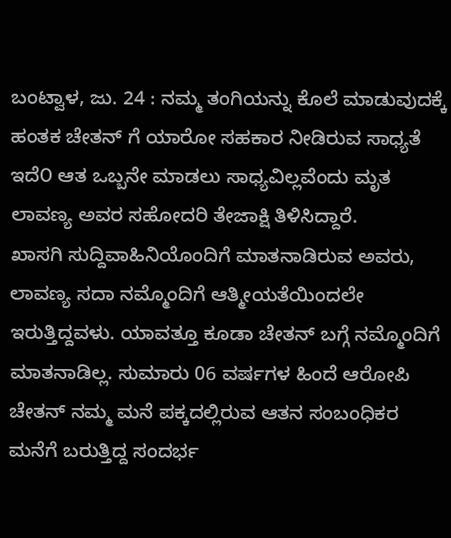ಬಂಟ್ವಾಳ, ಜು. 24 : ನಮ್ಮ ತಂಗಿಯನ್ನು ಕೊಲೆ ಮಾಡುವುದಕ್ಕೆ ಹಂತಕ ಚೇತನ್ ಗೆ ಯಾರೋ ಸಹಕಾರ ನೀಡಿರುವ ಸಾಧ್ಯತೆ ಇದೆ೦ ಆತ ಒಬ್ಬನೇ ಮಾಡಲು ಸಾಧ್ಯವಿಲ್ಲವೆಂದು ಮೃತ ಲಾವಣ್ಯ ಅವರ ಸಹೋದರಿ ತೇಜಾಕ್ಷಿ ತಿಳಿಸಿದ್ದಾರೆ.
ಖಾಸಗಿ ಸುದ್ದಿವಾಹಿನಿಯೊಂದಿಗೆ ಮಾತನಾಡಿರುವ ಅವರು, ಲಾವಣ್ಯ ಸದಾ ನಮ್ಮೊಂದಿಗೆ ಆತ್ಮೀಯತೆಯಿಂದಲೇ ಇರುತ್ತಿದ್ದವಳು. ಯಾವತ್ತೂ ಕೂಡಾ ಚೇತನ್ ಬಗ್ಗೆ ನಮ್ಮೊಂದಿಗೆ ಮಾತನಾಡಿಲ್ಲ. ಸುಮಾರು 06 ವರ್ಷಗಳ ಹಿಂದೆ ಆರೋಪಿ ಚೇತನ್ ನಮ್ಮ ಮನೆ ಪಕ್ಕದಲ್ಲಿರುವ ಆತನ ಸಂಬಂಧಿಕರ ಮನೆಗೆ ಬರುತ್ತಿದ್ದ ಸಂದರ್ಭ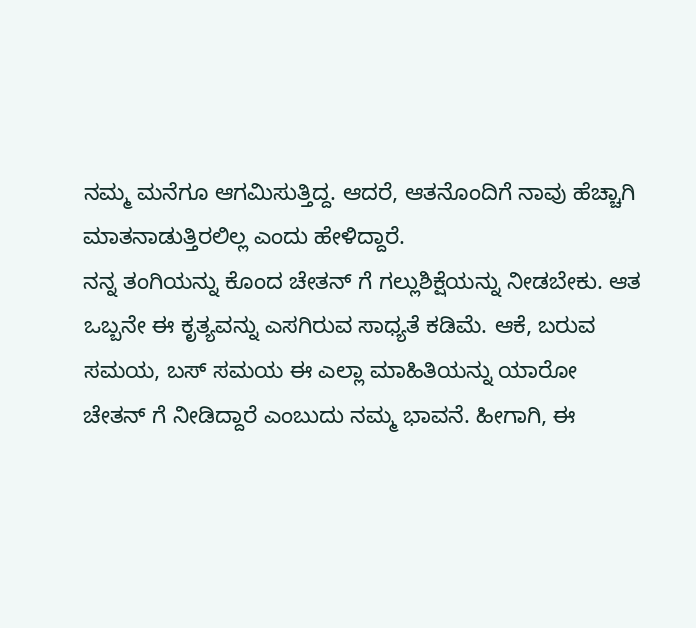ನಮ್ಮ ಮನೆಗೂ ಆಗಮಿಸುತ್ತಿದ್ದ. ಆದರೆ, ಆತನೊಂದಿಗೆ ನಾವು ಹೆಚ್ಚಾಗಿ ಮಾತನಾಡುತ್ತಿರಲಿಲ್ಲ ಎಂದು ಹೇಳಿದ್ದಾರೆ.
ನನ್ನ ತಂಗಿಯನ್ನು ಕೊಂದ ಚೇತನ್ ಗೆ ಗಲ್ಲುಶಿಕ್ಷೆಯನ್ನು ನೀಡಬೇಕು. ಆತ ಒಬ್ಬನೇ ಈ ಕೃತ್ಯವನ್ನು ಎಸಗಿರುವ ಸಾಧ್ಯತೆ ಕಡಿಮೆ. ಆಕೆ, ಬರುವ ಸಮಯ, ಬಸ್ ಸಮಯ ಈ ಎಲ್ಲಾ ಮಾಹಿತಿಯನ್ನು ಯಾರೋ ಚೇತನ್ ಗೆ ನೀಡಿದ್ದಾರೆ ಎಂಬುದು ನಮ್ಮ ಭಾವನೆ. ಹೀಗಾಗಿ, ಈ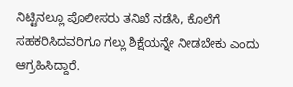ನಿಟ್ಟಿನಲ್ಲೂ ಪೊಲೀಸರು ತನಿಖೆ ನಡೆಸಿ, ಕೊಲೆಗೆ ಸಹಕರಿಸಿದವರಿಗೂ ಗಲ್ಲು ಶಿಕ್ಷೆಯನ್ನೇ ನೀಡಬೇಕು ಎಂದು ಆಗ್ರಹಿಸಿದ್ದಾರೆ.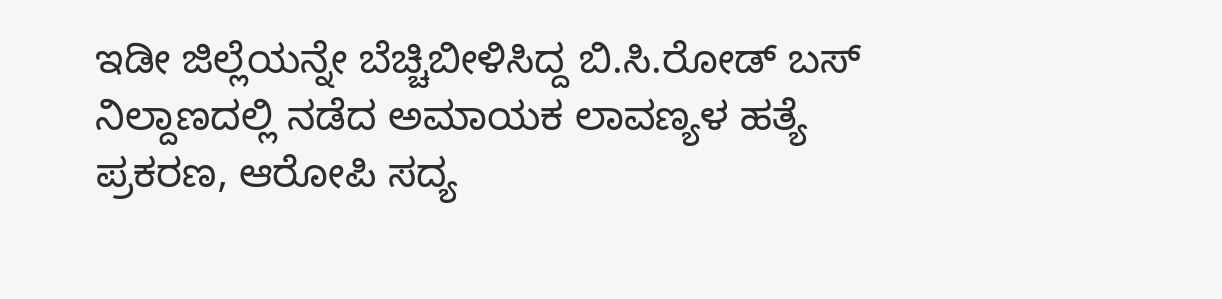ಇಡೀ ಜಿಲ್ಲೆಯನ್ನೇ ಬೆಚ್ಚಿಬೀಳಿಸಿದ್ದ ಬಿ.ಸಿ.ರೋಡ್ ಬಸ್ ನಿಲ್ದಾಣದಲ್ಲಿ ನಡೆದ ಅಮಾಯಕ ಲಾವಣ್ಯಳ ಹತ್ಯೆ ಪ್ರಕರಣ, ಆರೋಪಿ ಸದ್ಯ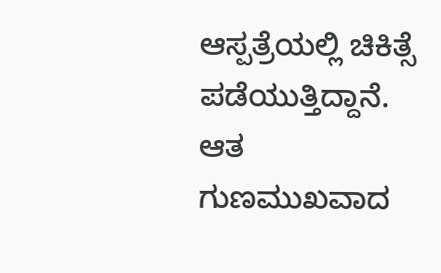ಆಸ್ಪತ್ರೆಯಲ್ಲಿ ಚಿಕಿತ್ಸೆ ಪಡೆಯುತ್ತಿದ್ದಾನೆ. ಆತ ಗುಣಮುಖವಾದ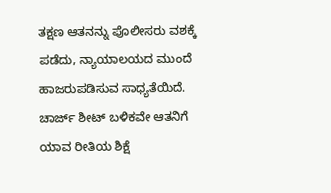ತಕ್ಷಣ ಆತನನ್ನು ಪೊಲೀಸರು ವಶಕ್ಕೆ ಪಡೆದು, ನ್ಯಾಯಾಲಯದ ಮುಂದೆ ಹಾಜರುಪಡಿಸುವ ಸಾಧ್ಯತೆಯಿದೆ. ಚಾರ್ಜ್ ಶೀಟ್ ಬಳಿಕವೇ ಆತನಿಗೆ ಯಾವ ರೀತಿಯ ಶಿಕ್ಷೆ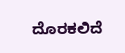ದೊರಕಲಿದೆ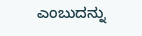ಎಂಬುದನ್ನು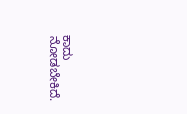ಕಾದು ನೋಡಬೇಕಿದೆ.